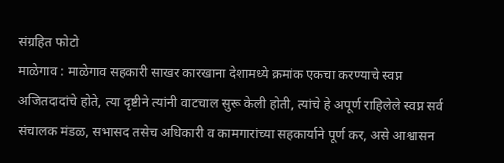संग्रहित फोटो
माळेगाव : माळेगाव सहकारी साखर कारखाना देशामध्ये क्रमांक एकचा करण्याचे स्वप्न अजितदादांचे होते, त्या दृष्टीने त्यांनी वाटचाल सुरू केली होती, त्यांचे हे अपूर्ण राहिलेले स्वप्न सर्व संचालक मंडळ, सभासद तसेच अधिकारी व कामगारांच्या सहकार्याने पूर्ण कर, असे आश्वासन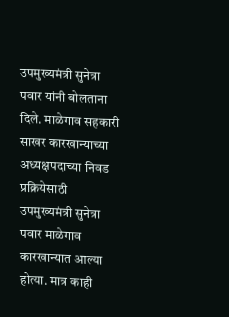उपमुख्यमंत्री सुनेत्रा पवार यांनी बोलताना दिले. माळेगाव सहकारी साखर कारखान्याच्या अध्यक्षपदाच्या निवड प्रक्रियेसाठी उपमुख्यमंत्री सुनेत्रा पवार माळेगाव कारखान्यात आल्या होत्या. मात्र काही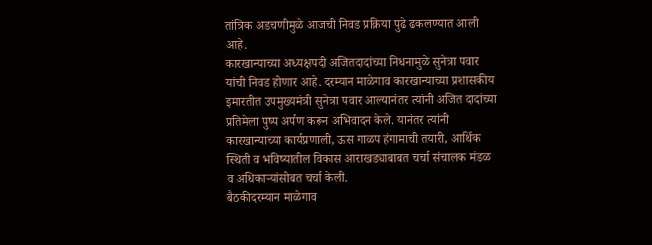तांत्रिक अडचणीमुळे आजची निवड प्रक्रिया पुढे ढकलण्यात आली आहे.
कारखान्याच्या अध्यक्षपदी अजितदादांच्या निधनामुळे सुनेत्रा पवार यांची निवड होणार आहे. दरम्यान माळेगाव कारखान्याच्या प्रशासकीय इमारतीत उपमुख्यमंत्री सुनेत्रा पवार आल्यानंतर त्यांनी अजित दादांच्या प्रतिमेला पुष्प अर्पण करून अभिवादन केले. यानंतर त्यांनी कारखान्याच्या कार्यप्रणाली, ऊस गाळप हंगामाची तयारी, आर्थिक स्थिती व भविष्यातील विकास आराखड्याबाबत चर्चा संचालक मंडळ व अधिकाऱ्यांसोबत चर्चा केली.
बैठकीदरम्यान माळेगाव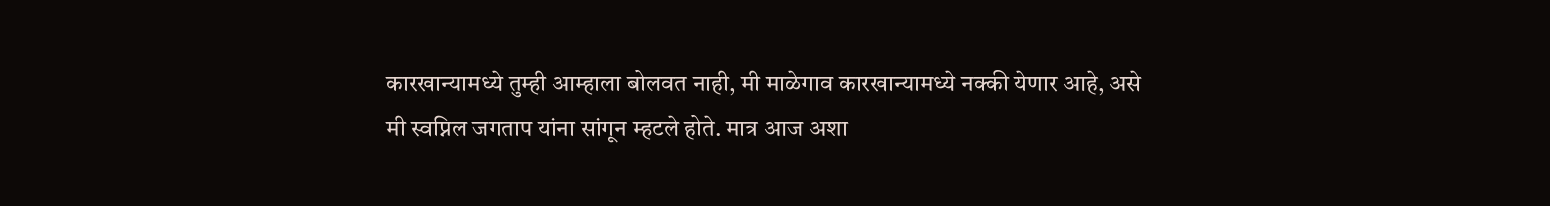कारखान्यामध्ये तुम्ही आम्हाला बोलवत नाही, मी माळेगाव कारखान्यामध्ये नक्की येणार आहे, असे मी स्वप्निल जगताप यांना सांगून म्हटले होते. मात्र आज अशा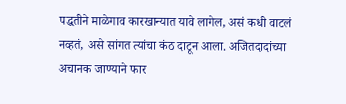पद्धतीने माळेगाव कारखान्यात यावे लागेल, असं कधी वाटलं नव्हतं, असे सांगत त्यांचा कंठ दाटून आला. अजितदादांच्या अचानक जाण्याने फार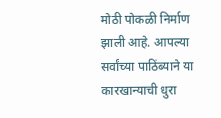मोठी पोकळी निर्माण झाली आहे. आपल्या सर्वांच्या पाठिंब्याने या कारखान्याची धुरा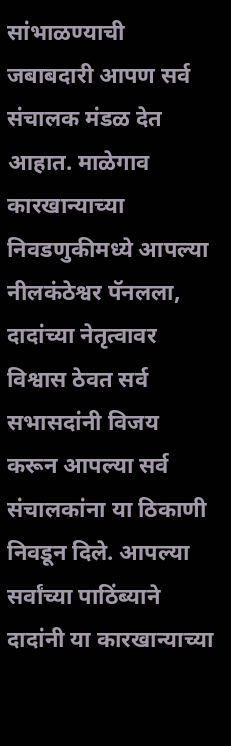सांभाळण्याची जबाबदारी आपण सर्व संचालक मंडळ देत आहात. माळेगाव कारखान्याच्या निवडणुकीमध्ये आपल्या नीलकंठेश्वर पॅनलला, दादांच्या नेतृत्वावर विश्वास ठेवत सर्व सभासदांनी विजय करून आपल्या सर्व संचालकांना या ठिकाणी निवडून दिले. आपल्या सर्वांच्या पाठिंब्याने दादांनी या कारखान्याच्या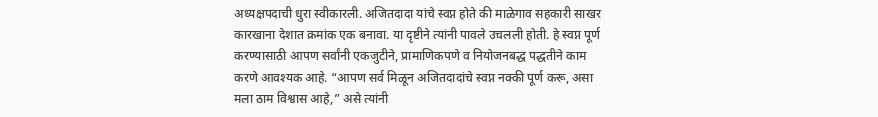अध्यक्षपदाची धुरा स्वीकारली. अजितदादा यांचे स्वप्न होते की माळेगाव सहकारी साखर कारखाना देशात क्रमांक एक बनावा. या दृष्टीने त्यांनी पावले उचलली होती. हे स्वप्न पूर्ण करण्यासाठी आपण सर्वांनी एकजुटीने, प्रामाणिकपणे व नियोजनबद्ध पद्धतीने काम करणे आवश्यक आहे. “आपण सर्व मिळून अजितदादांचे स्वप्न नक्की पूर्ण करू, असा मला ठाम विश्वास आहे,” असे त्यांनी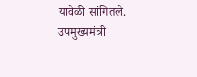यावेळी सांगितले.
उपमुख्यमंत्री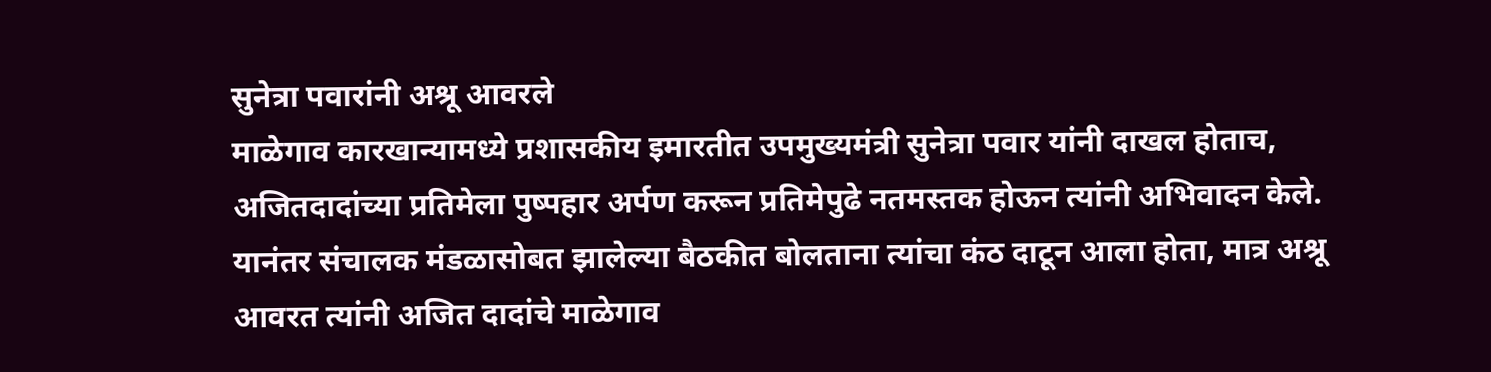सुनेत्रा पवारांनी अश्रू आवरले
माळेगाव कारखान्यामध्ये प्रशासकीय इमारतीत उपमुख्यमंत्री सुनेत्रा पवार यांनी दाखल होताच, अजितदादांच्या प्रतिमेला पुष्पहार अर्पण करून प्रतिमेपुढे नतमस्तक होऊन त्यांनी अभिवादन केले. यानंतर संचालक मंडळासोबत झालेल्या बैठकीत बोलताना त्यांचा कंठ दाटून आला होता, मात्र अश्रू आवरत त्यांनी अजित दादांचे माळेगाव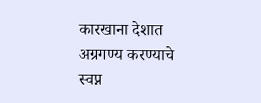कारखाना देशात अग्रगण्य करण्याचे स्वप्न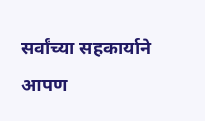सर्वांच्या सहकार्याने आपण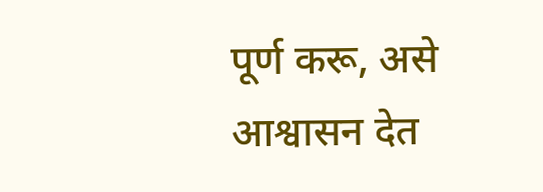पूर्ण करू, असे आश्वासन देत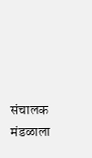संचालक मंडळाला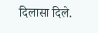दिलासा दिले.